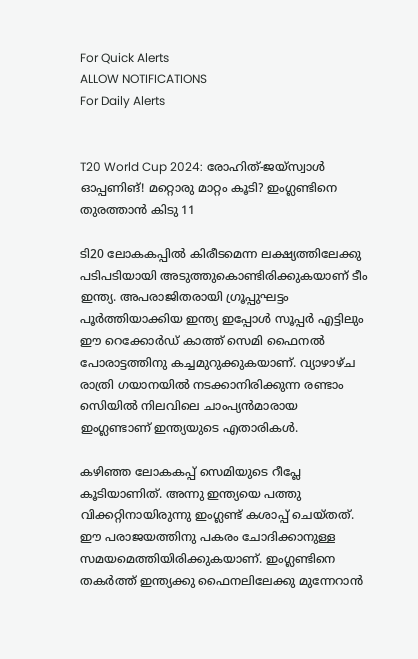For Quick Alerts
ALLOW NOTIFICATIONS
For Daily Alerts


T20 World Cup 2024: രോഹിത്-ജയ്‌സ്വാള്‍ ഓപ്പണിങ്! മറ്റൊരു മാറ്റം കൂടി? ഇംഗ്ലണ്ടിനെ തുരത്താന്‍ കിടു 11

ടി20 ലോകകപ്പില്‍ കിരീടമെന്ന ലക്ഷ്യത്തിലേക്കു പടിപടിയായി അടുത്തുകൊണ്ടിരിക്കുകയാണ് ടീം ഇന്ത്യ. അപരാജിതരായി ഗ്രൂപ്പുഘട്ടം പൂര്‍ത്തിയാക്കിയ ഇന്ത്യ ഇപ്പോള്‍ സൂപ്പര്‍ എട്ടിലും ഈ റെക്കോര്‍ഡ് കാത്ത് സെമി ഫൈനല്‍ പോരാട്ടത്തിനു കച്ചമുറുക്കുകയാണ്. വ്യാഴാഴ്ച രാത്രി ഗയാനയില്‍ നടക്കാനിരിക്കുന്ന രണ്ടാം സെിയില്‍ നിലവിലെ ചാംപ്യന്‍മാരായ ഇംഗ്ലണ്ടാണ് ഇന്ത്യയുടെ എതാരികള്‍.

കഴിഞ്ഞ ലോകകപ്പ് സെമിയുടെ റീപ്ലേ കൂടിയാണിത്. അന്നു ഇന്ത്യയെ പത്തു വിക്കറ്റിനായിരുന്നു ഇംഗ്ലണ്ട് കശാപ്പ് ചെയ്തത്. ഈ പരാജയത്തിനു പകരം ചോദിക്കാനുള്ള സമയമെത്തിയിരിക്കുകയാണ്. ഇംഗ്ലണ്ടിനെ തകര്‍ത്ത് ഇന്ത്യക്കു ഫൈനലിലേക്കു മുന്നേറാന്‍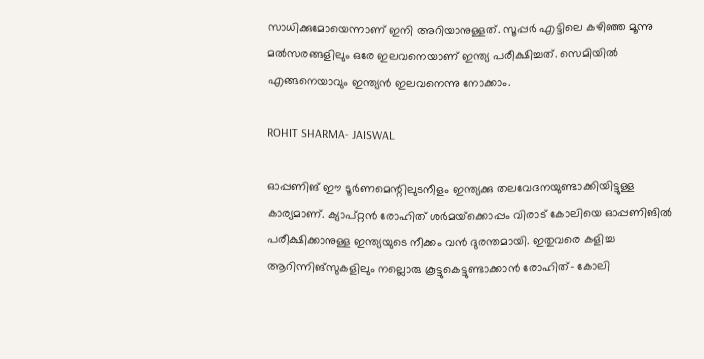സാധിക്കുമോയെന്നാണ് ഇനി അറിയാനുള്ളത്. സൂപ്പര്‍ എട്ടിലെ കഴിഞ്ഞ മൂന്നു മല്‍സരങ്ങളിലും ഒരേ ഇലവനെയാണ് ഇന്ത്യ പരീക്ഷിച്ചത്. സെമിയില്‍ എങ്ങനെയാവും ഇന്ത്യന്‍ ഇലവനെന്നു നോക്കാം.

ROHIT SHARMA- JAISWAL

ഓപ്പണിങ് ഈ ടൂര്‍ണമെന്റിലുടനീളം ഇന്ത്യക്കു തലവേദനയുണ്ടാക്കിയിട്ടുള്ള കാര്യമാണ്. ക്യാപ്റ്റന്‍ രോഹിത് ശര്‍മയ്‌ക്കൊപ്പം വിരാട് കോലിയെ ഓപ്പണിങില്‍ പരീക്ഷിക്കാനുള്ള ഇന്ത്യയുടെ നീക്കം വന്‍ ദുരന്തമായി. ഇതുവരെ കളിച്ച ആറിന്നിങ്‌സുകളിലും നല്ലൊരു കൂട്ടുകെട്ടുണ്ടാക്കാന്‍ രോഹിത്- കോലി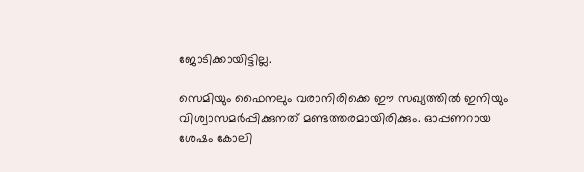ജോടിക്കായിട്ടില്ല.

സെമിയും ഫൈനലും വരാനിരിക്കെ ഈ സഖ്യത്തില്‍ ഇനിയും വിശ്വാസമര്‍പ്പിക്കുനത് മണ്ടത്തരമായിരിക്കും. ഓപ്പണറായ ശേഷം കോലി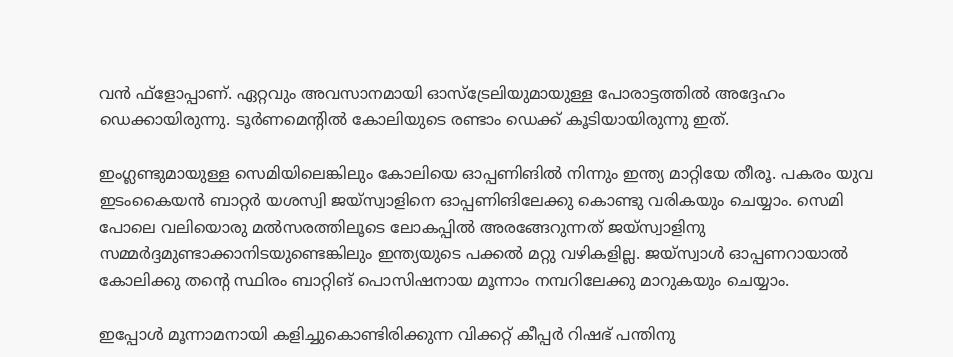വന്‍ ഫ്‌ളോപ്പാണ്. ഏറ്റവും അവസാനമായി ഓസ്‌ട്രേലിയുമായുള്ള പോരാട്ടത്തില്‍ അദ്ദേഹം ഡെക്കായിരുന്നു. ടൂര്‍ണമെന്റില്‍ കോലിയുടെ രണ്ടാം ഡെക്ക് കൂടിയായിരുന്നു ഇത്.

ഇംഗ്ലണ്ടുമായുള്ള സെമിയിലെങ്കിലും കോലിയെ ഓപ്പണിങില്‍ നിന്നും ഇന്ത്യ മാറ്റിയേ തീരൂ. പകരം യുവ ഇടംകൈയന്‍ ബാറ്റര്‍ യശസ്വി ജയ്‌സ്വാളിനെ ഓപ്പണിങിലേക്കു കൊണ്ടു വരികയും ചെയ്യാം. സെമി പോലെ വലിയൊരു മല്‍സരത്തിലൂടെ ലോകപ്പില്‍ അരങ്ങേറുന്നത് ജയ്‌സ്വാളിനു സമ്മര്‍ദ്ദമുണ്ടാക്കാനിടയുണ്ടെങ്കിലും ഇന്ത്യയുടെ പക്കല്‍ മറ്റു വഴികളില്ല. ജയ്‌സ്വാള്‍ ഓപ്പണറായാല്‍ കോലിക്കു തന്റെ സ്ഥിരം ബാറ്റിങ് പൊസിഷനായ മൂന്നാം നമ്പറിലേക്കു മാറുകയും ചെയ്യാം.

ഇപ്പോള്‍ മൂന്നാമനായി കളിച്ചുകൊണ്ടിരിക്കുന്ന വിക്കറ്റ് കീപ്പര്‍ റിഷഭ് പന്തിനു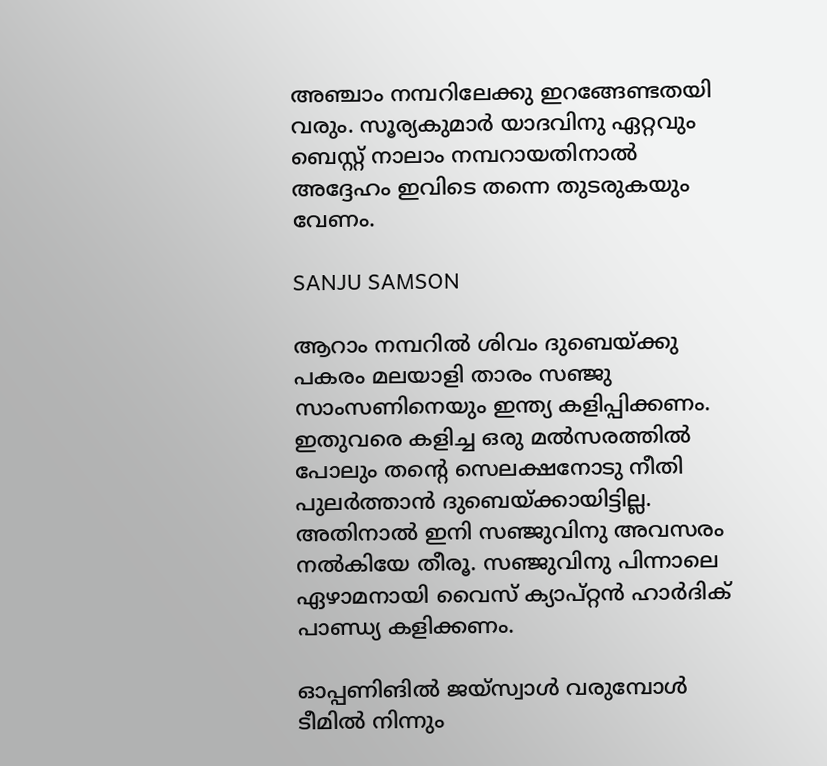അഞ്ചാം നമ്പറിലേക്കു ഇറങ്ങേണ്ടതയി വരും. സൂര്യകുമാര്‍ യാദവിനു ഏറ്റവും ബെസ്റ്റ് നാലാം നമ്പറായതിനാല്‍ അദ്ദേഹം ഇവിടെ തന്നെ തുടരുകയും വേണം.

SANJU SAMSON

ആറാം നമ്പറില്‍ ശിവം ദുബെയ്ക്കു പകരം മലയാളി താരം സഞ്ജു സാംസണിനെയും ഇന്ത്യ കളിപ്പിക്കണം. ഇതുവരെ കളിച്ച ഒരു മല്‍സരത്തില്‍ പോലും തന്റെ സെലക്ഷനോടു നീതി പുലര്‍ത്താന്‍ ദുബെയ്ക്കായിട്ടില്ല. അതിനാല്‍ ഇനി സഞ്ജുവിനു അവസരം നല്‍കിയേ തീരൂ. സഞ്ജുവിനു പിന്നാലെ ഏഴാമനായി വൈസ് ക്യാപ്റ്റന്‍ ഹാര്‍ദിക് പാണ്ഡ്യ കളിക്കണം.

ഓപ്പണിങില്‍ ജയ്‌സ്വാള്‍ വരുമ്പോള്‍ ടീമില്‍ നിന്നും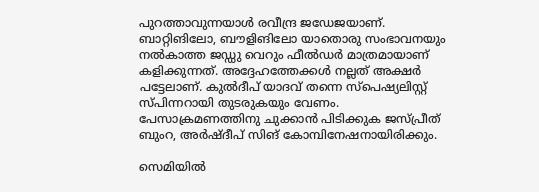പുറത്താവുന്നയാള്‍ രവീന്ദ്ര ജഡേജയാണ്. ബാറ്റിങിലോ, ബൗളിങിലോ യാതൊരു സംഭാവനയും നല്‍കാത്ത ജഡ്ഡു വെറും ഫീല്‍ഡര്‍ മാത്രമായാണ് കളിക്കുന്നത്. അദ്ദേഹത്തേക്കള്‍ നല്ലത് അക്ഷര്‍ പട്ടേലാണ്. കുല്‍ദീപ് യാദവ് തന്നെ സ്‌പെഷ്യലിസ്റ്റ് സ്പിന്നറായി തുടരുകയും വേണം. പേസാക്രമണത്തിനു ചുക്കാന്‍ പിടിക്കുക ജസ്പ്രീത് ബുംറ, അര്‍ഷ്ദീപ് സിങ് കോമ്പിനേഷനായിരിക്കും.

സെമിയില്‍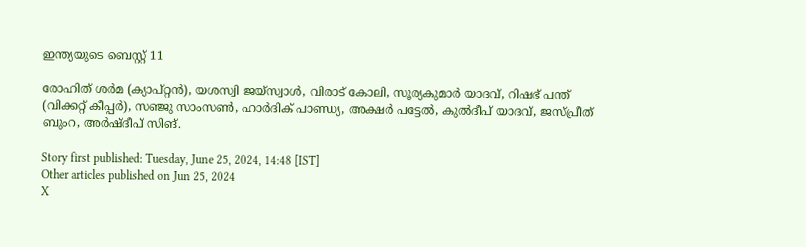ഇന്ത്യയുടെ ബെസ്റ്റ് 11

രോഹിത് ശര്‍മ (ക്യാപ്റ്റന്‍), യശസ്വി ജയ്‌സ്വാള്‍, വിരാട് കോലി, സൂര്യകുമാര്‍ യാദവ്, റിഷഭ് പന്ത് (വിക്കറ്റ് കീപ്പര്‍), സഞ്ജു സാംസണ്‍, ഹാര്‍ദിക് പാണ്ഡ്യ, അക്ഷര്‍ പട്ടേല്‍, കുല്‍ദീപ് യാദവ്, ജസ്പ്രീത് ബുംറ, അര്‍ഷ്ദീപ് സിങ്.

Story first published: Tuesday, June 25, 2024, 14:48 [IST]
Other articles published on Jun 25, 2024
X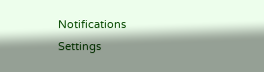Notifications
Settings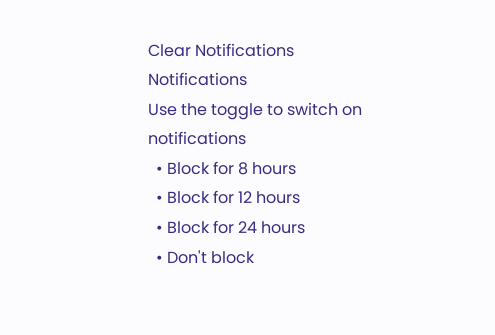Clear Notifications
Notifications
Use the toggle to switch on notifications
  • Block for 8 hours
  • Block for 12 hours
  • Block for 24 hours
  • Don't block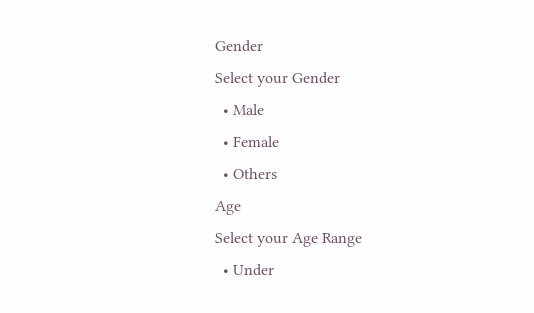Gender
Select your Gender
  • Male
  • Female
  • Others
Age
Select your Age Range
  • Under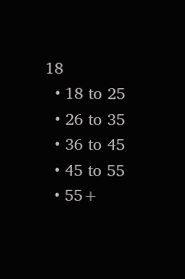18
  • 18 to 25
  • 26 to 35
  • 36 to 45
  • 45 to 55
  • 55+